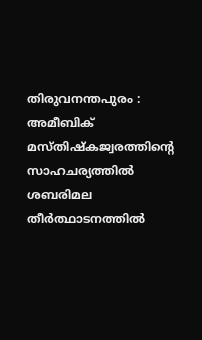തിരുവനന്തപുരം : അമീബിക് മസ്തിഷ്കജ്വരത്തിന്റെ സാഹചര്യത്തിൽ ശബരിമല തീർത്ഥാടനത്തിൽ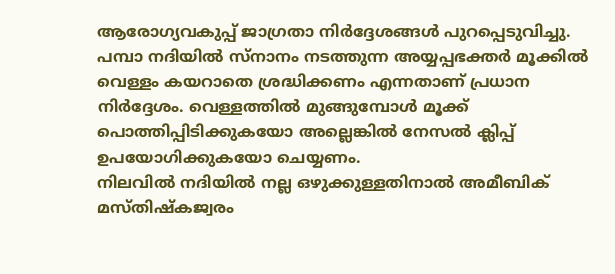ആരോഗ്യവകുപ്പ് ജാഗ്രതാ നിർദ്ദേശങ്ങൾ പുറപ്പെടുവിച്ചു. പമ്പാ നദിയിൽ സ്നാനം നടത്തുന്ന അയ്യപ്പഭക്തർ മൂക്കിൽ വെള്ളം കയറാതെ ശ്രദ്ധിക്കണം എന്നതാണ് പ്രധാന നിർദ്ദേശം. വെള്ളത്തിൽ മുങ്ങുമ്പോൾ മൂക്ക് പൊത്തിപ്പിടിക്കുകയോ അല്ലെങ്കിൽ നേസൽ ക്ലിപ്പ് ഉപയോഗിക്കുകയോ ചെയ്യണം.
നിലവിൽ നദിയിൽ നല്ല ഒഴുക്കുള്ളതിനാൽ അമീബിക് മസ്തിഷ്കജ്വരം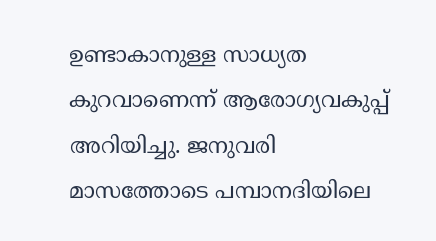ഉണ്ടാകാനുള്ള സാധ്യത കുറവാണെന്ന് ആരോഗ്യവകുപ്പ് അറിയിച്ചു. ജനുവരി മാസത്തോടെ പമ്പാനദിയിലെ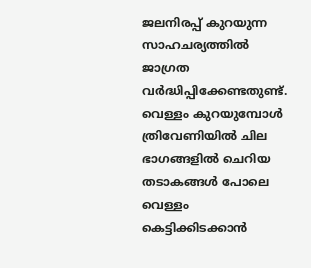ജലനിരപ്പ് കുറയുന്ന സാഹചര്യത്തിൽ ജാഗ്രത വർദ്ധിപ്പിക്കേണ്ടതുണ്ട്. വെള്ളം കുറയുമ്പോൾ ത്രിവേണിയിൽ ചില ഭാഗങ്ങളിൽ ചെറിയ തടാകങ്ങൾ പോലെ വെള്ളം കെട്ടിക്കിടക്കാൻ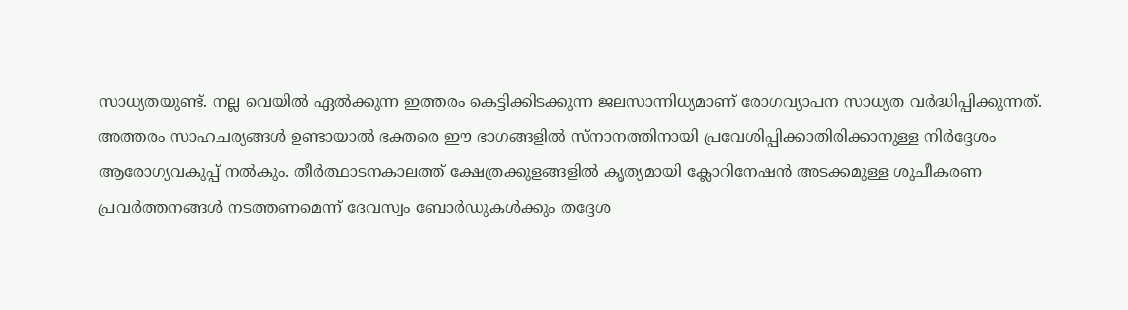സാധ്യതയുണ്ട്. നല്ല വെയിൽ ഏൽക്കുന്ന ഇത്തരം കെട്ടിക്കിടക്കുന്ന ജലസാന്നിധ്യമാണ് രോഗവ്യാപന സാധ്യത വർദ്ധിപ്പിക്കുന്നത്.
അത്തരം സാഹചര്യങ്ങൾ ഉണ്ടായാൽ ഭക്തരെ ഈ ഭാഗങ്ങളിൽ സ്നാനത്തിനായി പ്രവേശിപ്പിക്കാതിരിക്കാനുള്ള നിർദ്ദേശം ആരോഗ്യവകുപ്പ് നൽകും. തീർത്ഥാടനകാലത്ത് ക്ഷേത്രക്കുളങ്ങളിൽ കൃത്യമായി ക്ലോറിനേഷൻ അടക്കമുള്ള ശുചീകരണ പ്രവർത്തനങ്ങൾ നടത്തണമെന്ന് ദേവസ്വം ബോർഡുകൾക്കും തദ്ദേശ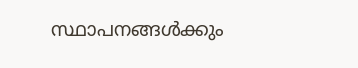സ്ഥാപനങ്ങൾക്കും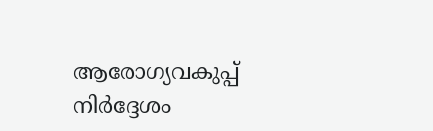ആരോഗ്യവകുപ്പ് നിർദ്ദേശം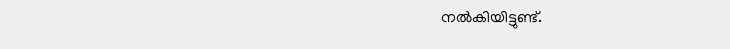നൽകിയിട്ടുണ്ട്.